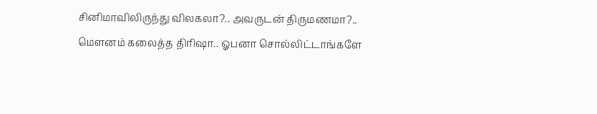சினிமாவிலிருந்து விலகலா?.. அவருடன் திருமணமா?.. மௌனம் கலைத்த திரிஷா.. ஓபனா சொல்லிட்டாங்களே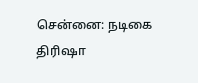சென்னை: நடிகை திரிஷா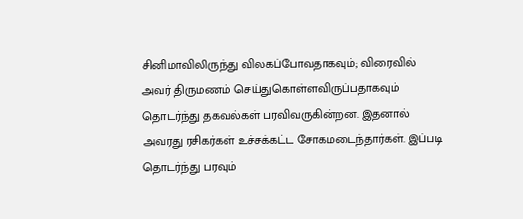சினிமாவிலிருந்து விலகப்போவதாகவும்; விரைவில் அவர் திருமணம் செய்துகொள்ளவிருப்பதாகவும் தொடர்ந்து தகவல்கள் பரவிவருகின்றன. இதனால் அவரது ரசிகர்கள் உச்சக்கட்ட சோகமடைந்தார்கள். இப்படி தொடர்ந்து பரவும்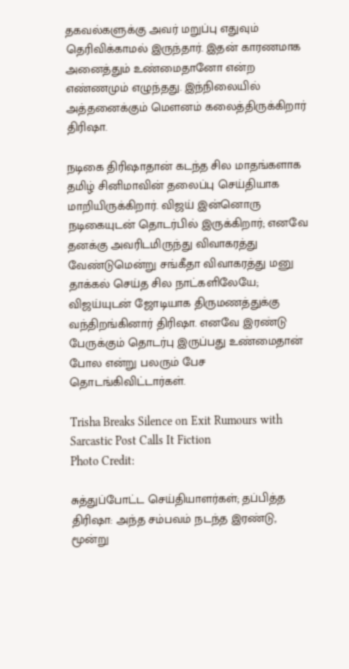தகவல்களுக்கு அவர் மறுப்பு எதுவும் தெரிவிக்காமல் இருந்தார். இதன் காரணமாக அனைத்தும் உண்மைதானோ என்ற எண்ணமும் எழுந்தது. இந்நிலையில் அத்தனைக்கும் மௌனம் கலைத்திருக்கிறார் திரிஷா.

நடிகை திரிஷாதான் கடந்த சில மாதங்களாக தமிழ் சினிமாவின் தலைப்பு செய்தியாக மாறியிருக்கிறார். விஜய் இன்னொரு நடிகையுடன் தொடர்பில் இருக்கிறார்; எனவே தனக்கு அவரிடமிருந்து விவாகரத்து வேண்டுமென்று சங்கீதா விவாகரத்து மனு தாக்கல் செய்த சில நாட்களிலேயே; விஜய்யுடன் ஜோடியாக திருமணத்துக்கு வந்திறங்கினார் திரிஷா. எனவே இரண்டு பேருக்கும் தொடர்பு இருப்பது உண்மைதான் போல என்று பலரும் பேச தொடங்கிவிட்டார்கள்.

Trisha Breaks Silence on Exit Rumours with Sarcastic Post Calls It Fiction
Photo Credit:

சுத்துப்போட்ட செய்தியாளர்கள்; தப்பித்த திரிஷா: அந்த சம்பவம் நடந்த இரண்டு, மூன்று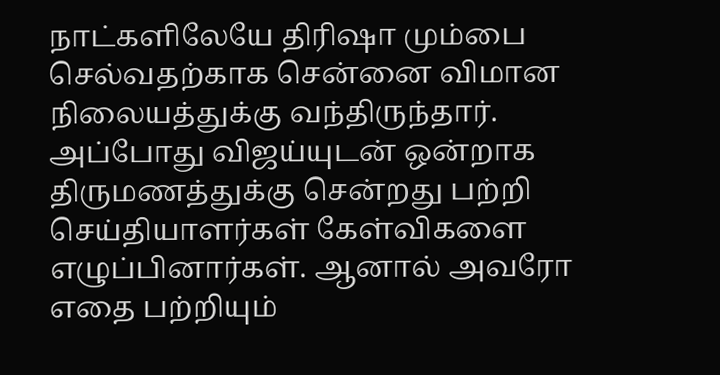நாட்களிலேயே திரிஷா மும்பை செல்வதற்காக சென்னை விமான நிலையத்துக்கு வந்திருந்தார். அப்போது விஜய்யுடன் ஒன்றாக திருமணத்துக்கு சென்றது பற்றி செய்தியாளர்கள் கேள்விகளை எழுப்பினார்கள். ஆனால் அவரோ எதை பற்றியும்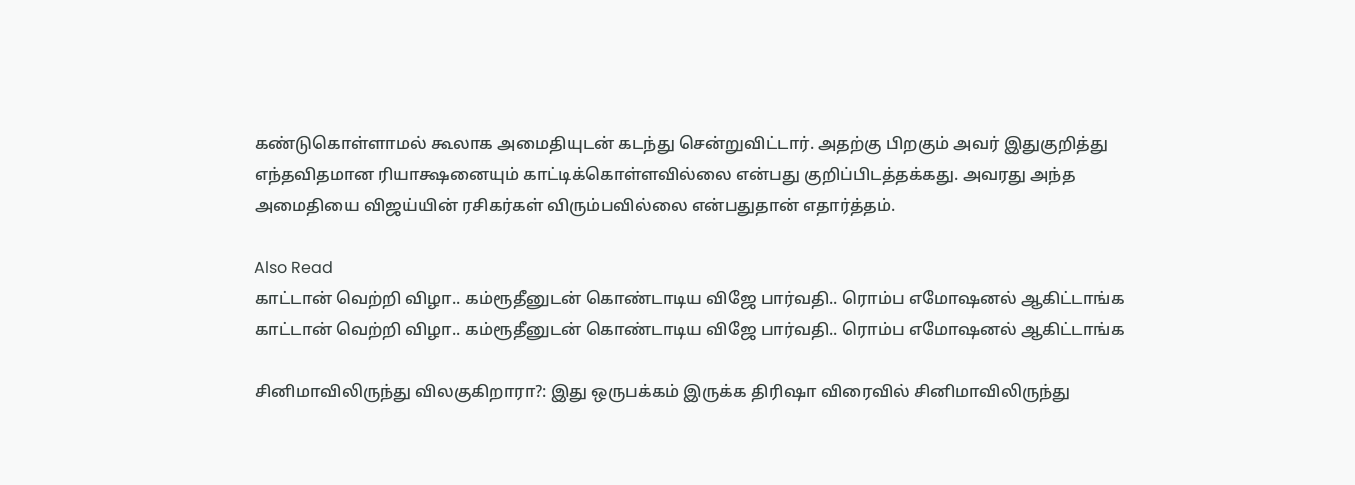கண்டுகொள்ளாமல் கூலாக அமைதியுடன் கடந்து சென்றுவிட்டார். அதற்கு பிறகும் அவர் இதுகுறித்து எந்தவிதமான ரியாக்ஷனையும் காட்டிக்கொள்ளவில்லை என்பது குறிப்பிடத்தக்கது. அவரது அந்த அமைதியை விஜய்யின் ரசிகர்கள் விரும்பவில்லை என்பதுதான் எதார்த்தம்.

Also Read
காட்டான் வெற்றி விழா.. கம்ரூதீனுடன் கொண்டாடிய விஜே பார்வதி.. ரொம்ப எமோஷனல் ஆகிட்டாங்க
காட்டான் வெற்றி விழா.. கம்ரூதீனுடன் கொண்டாடிய விஜே பார்வதி.. ரொம்ப எமோஷனல் ஆகிட்டாங்க

சினிமாவிலிருந்து விலகுகிறாரா?: இது ஒருபக்கம் இருக்க திரிஷா விரைவில் சினிமாவிலிருந்து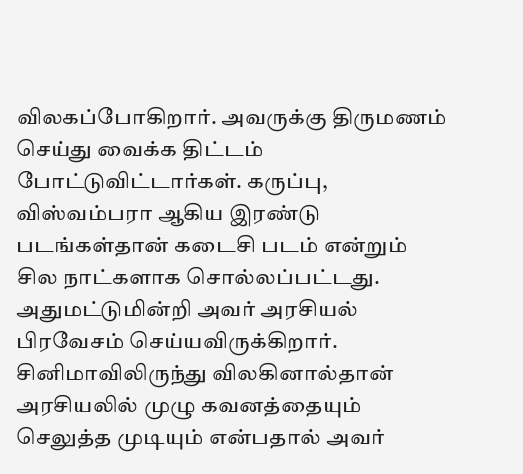விலகப்போகிறார். அவருக்கு திருமணம் செய்து வைக்க திட்டம் போட்டுவிட்டார்கள். கருப்பு, விஸ்வம்பரா ஆகிய இரண்டு படங்கள்தான் கடைசி படம் என்றும் சில நாட்களாக சொல்லப்பட்டது. அதுமட்டுமின்றி அவர் அரசியல் பிரவேசம் செய்யவிருக்கிறார். சினிமாவிலிருந்து விலகினால்தான் அரசியலில் முழு கவனத்தையும் செலுத்த முடியும் என்பதால் அவர்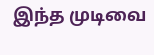இந்த முடிவை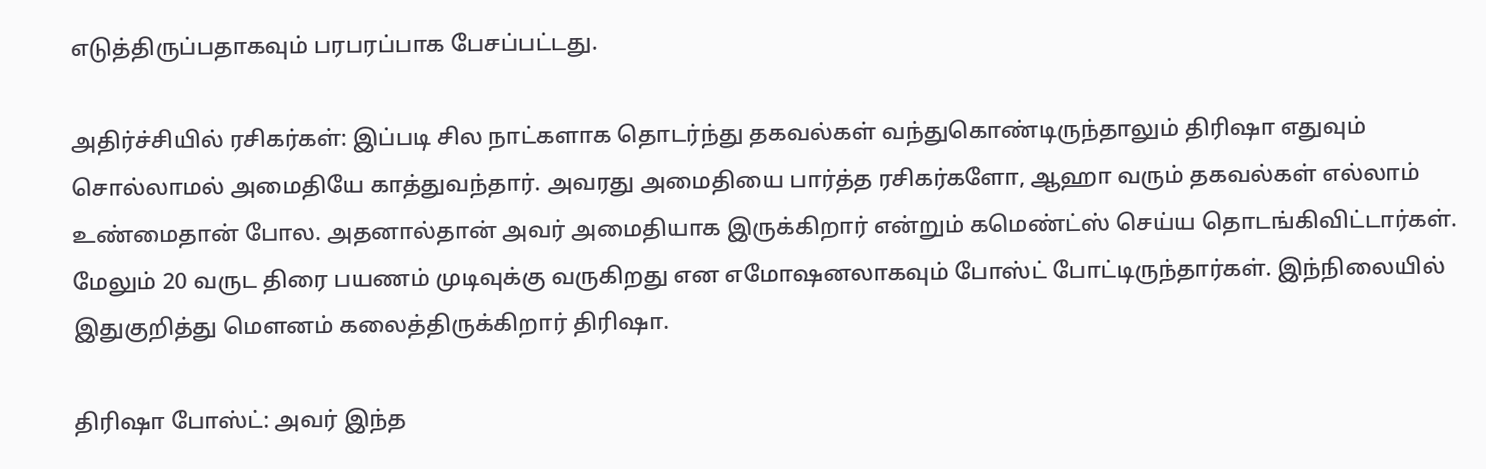எடுத்திருப்பதாகவும் பரபரப்பாக பேசப்பட்டது.

அதிர்ச்சியில் ரசிகர்கள்: இப்படி சில நாட்களாக தொடர்ந்து தகவல்கள் வந்துகொண்டிருந்தாலும் திரிஷா எதுவும் சொல்லாமல் அமைதியே காத்துவந்தார். அவரது அமைதியை பார்த்த ரசிகர்களோ, ஆஹா வரும் தகவல்கள் எல்லாம் உண்மைதான் போல. அதனால்தான் அவர் அமைதியாக இருக்கிறார் என்றும் கமெண்ட்ஸ் செய்ய தொடங்கிவிட்டார்கள். மேலும் 20 வருட திரை பயணம் முடிவுக்கு வருகிறது என எமோஷனலாகவும் போஸ்ட் போட்டிருந்தார்கள். இந்நிலையில் இதுகுறித்து மௌனம் கலைத்திருக்கிறார் திரிஷா.

திரிஷா போஸ்ட்: அவர் இந்த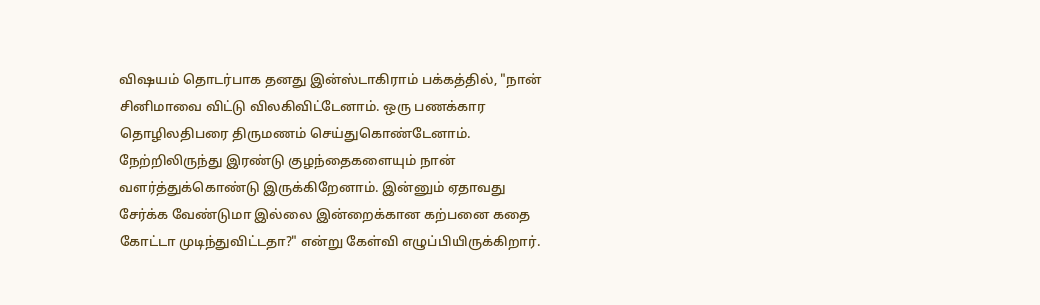விஷயம் தொடர்பாக தனது இன்ஸ்டாகிராம் பக்கத்தில், "நான் சினிமாவை விட்டு விலகிவிட்டேனாம். ஒரு பணக்கார தொழிலதிபரை திருமணம் செய்துகொண்டேனாம். நேற்றிலிருந்து இரண்டு குழந்தைகளையும் நான் வளர்த்துக்கொண்டு இருக்கிறேனாம். இன்னும் ஏதாவது சேர்க்க வேண்டுமா இல்லை இன்றைக்கான கற்பனை கதை கோட்டா முடிந்துவிட்டதா?" என்று கேள்வி எழுப்பியிருக்கிறார்.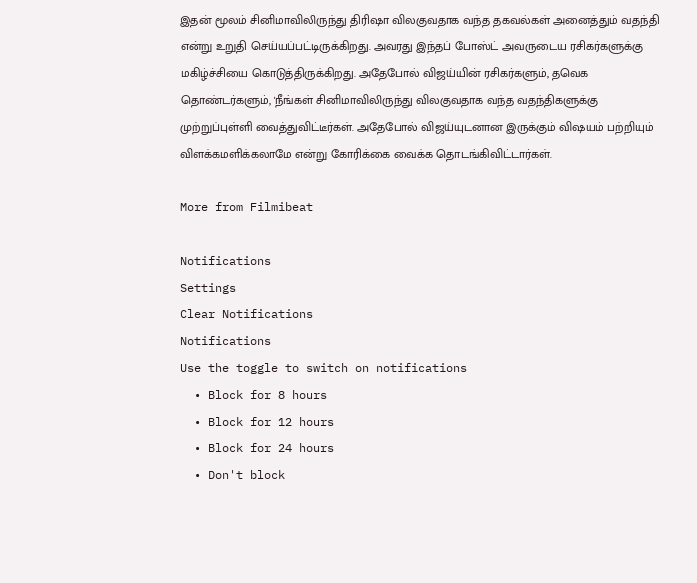இதன் மூலம் சினிமாவிலிருந்து திரிஷா விலகுவதாக வந்த தகவல்கள் அனைத்தும் வதந்தி என்று உறுதி செய்யப்பட்டிருக்கிறது. அவரது இந்தப் போஸ்ட் அவருடைய ரசிகர்களுக்கு மகிழ்ச்சியை கொடுத்திருக்கிறது. அதேபோல் விஜய்யின் ரசிகர்களும், தவெக தொண்டர்களும், 'நீங்கள் சினிமாவிலிருந்து விலகுவதாக வந்த வதந்திகளுக்கு முற்றுப்புள்ளி வைத்துவிட்டீர்கள். அதேபோல் விஜய்யுடனான இருக்கும் விஷயம் பற்றியும் விளக்கமளிக்கலாமே என்று கோரிக்கை வைக்க தொடங்கிவிட்டார்கள்.

More from Filmibeat

Notifications
Settings
Clear Notifications
Notifications
Use the toggle to switch on notifications
  • Block for 8 hours
  • Block for 12 hours
  • Block for 24 hours
  • Don't block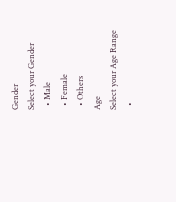Gender
Select your Gender
  • Male
  • Female
  • Others
Age
Select your Age Range
  •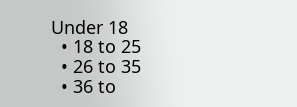Under 18
  • 18 to 25
  • 26 to 35
  • 36 to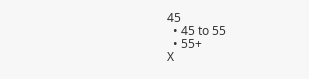45
  • 45 to 55
  • 55+
X